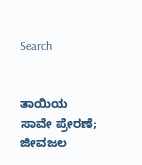Search


ತಾಯಿಯ ಸಾವೇ ಪ್ರೇರಣೆ; ಜೀವಜಲ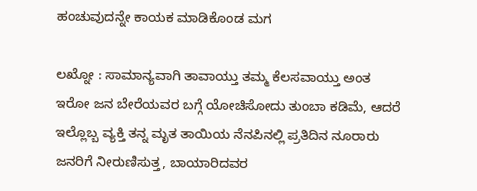ಹಂಚುವುದನ್ನೇ ಕಾಯಕ ಮಾಡಿಕೊಂಡ ಮಗ

ಲಖ್ನೋ : ಸಾಮಾನ್ಯವಾಗಿ ತಾವಾಯ್ತು ತಮ್ಮ ಕೆಲಸವಾಯ್ತು ಅಂತ ಇರೋ ಜನ ಬೇರೆಯವರ ಬಗ್ಗೆ ಯೋಚಿಸೋದು ತುಂಬಾ ಕಡಿಮೆ, ಆದರೆ ಇಲ್ಲೊಬ್ಬ ವ್ಯಕ್ತಿ ತನ್ನ ಮೃತ ತಾಯಿಯ ನೆನಪಿನಲ್ಲಿ ಪ್ರತಿದಿನ ನೂರಾರು ಜನರಿಗೆ ನೀರುಣಿಸುತ್ತ, ಬಾಯಾರಿದವರ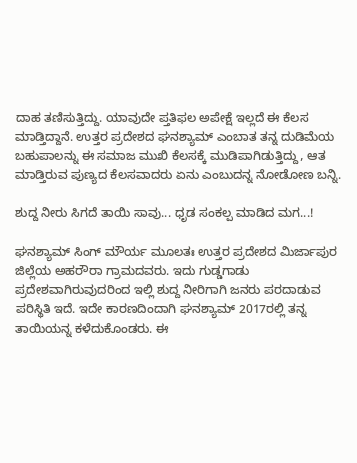ದಾಹ ತಣಿಸುತ್ತಿದ್ದು. ಯಾವುದೇ ಪ್ತತಿಫಲ ಅಪೇಕ್ಷೆ ಇಲ್ಲದೆ ಈ ಕೆಲಸ ಮಾಡ್ತಿದ್ದಾನೆ. ಉತ್ತರ ಪ್ರದೇಶದ ಘನಶ್ಯಾಮ್‌ ಎಂಬಾತ ತನ್ನ ದುಡಿಮೆಯ ಬಹುಪಾಲನ್ನು ಈ ಸಮಾಜ ಮುಖಿ ಕೆಲಸಕ್ಕೆ ಮುಡಿಪಾಗಿಡುತ್ತಿದ್ದು, ಆತ ಮಾಡ್ತಿರುವ ಪುಣ್ಯದ ಕೆಲಸವಾದರು ಏನು ಎಂಬುದನ್ನ ನೋಡೋಣ ಬನ್ನಿ.

ಶುದ್ದ ನೀರು ಸಿಗದೆ ತಾಯಿ ಸಾವು... ಧೃಡ ಸಂಕಲ್ಪ ಮಾಡಿದ ಮಗ...!

ಘನಶ್ಯಾಮ್ ಸಿಂಗ್ ಮೌರ್ಯ ಮೂಲತಃ ಉತ್ತರ ಪ್ರದೇಶದ ಮಿರ್ಜಾಪುರ ಜಿಲ್ಲೆಯ ಅಹರೌರಾ ಗ್ರಾಮದವರು. ಇದು ಗುಡ್ಡಗಾಡು ಪ್ರದೇಶವಾಗಿರುವುದರಿಂದ ಇಲ್ಲಿ ಶುದ್ದ ನೀರಿಗಾಗಿ ಜನರು ಪರದಾಡುವ ಪರಿಸ್ಥಿತಿ ಇದೆ. ಇದೇ ಕಾರಣದಿಂದಾಗಿ ಘನಶ್ಯಾಮ್‌ 2017ರಲ್ಲಿ ತನ್ನ ತಾಯಿಯನ್ನ ಕಳೆದುಕೊಂಡರು. ಈ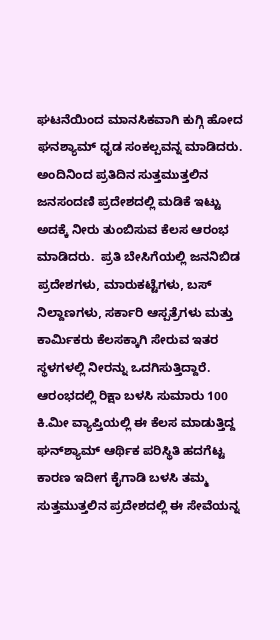ಘಟನೆಯಿಂದ ಮಾನಸಿಕವಾಗಿ ಕುಗ್ಗಿ ಹೋದ ಘನಶ್ಯಾಮ್‌ ಧೃಡ ಸಂಕಲ್ಪವನ್ನ ಮಾಡಿದರು. ಅಂದಿನಿಂದ ಪ್ರತಿದಿನ ಸುತ್ತಮುತ್ತಲಿನ ಜನಸಂದಣಿ ಪ್ರದೇಶದಲ್ಲಿ ಮಡಿಕೆ ಇಟ್ಟು ಅದಕ್ಕೆ ನೀರು ತುಂಬಿಸುವ ಕೆಲಸ ಆರಂಭ ಮಾಡಿದರು.  ಪ್ರತಿ ಬೇಸಿಗೆಯಲ್ಲಿ ಜನನಿಬಿಡ ಪ್ರದೇಶಗಳು, ಮಾರುಕಟ್ಟೆಗಳು, ಬಸ್ ನಿಲ್ದಾಣಗಳು, ಸರ್ಕಾರಿ ಆಸ್ಪತ್ರೆಗಳು ಮತ್ತು ಕಾರ್ಮಿಕರು ಕೆಲಸಕ್ಕಾಗಿ ಸೇರುವ ಇತರ ಸ್ಥಳಗಳಲ್ಲಿ ನೀರನ್ನು ಒದಗಿಸುತ್ತಿದ್ದಾರೆ. ಆರಂಭದಲ್ಲಿ ರಿಕ್ಷಾ ಬಳಸಿ ಸುಮಾರು 100 ಕಿ.ಮೀ ವ್ಯಾಪ್ತಿಯಲ್ಲಿ ಈ ಕೆಲಸ ಮಾಡುತ್ತಿದ್ದ ಘನ್‌ಶ್ಯಾಮ್‌ ಆರ್ಥಿಕ ಪರಿಸ್ಥಿತಿ ಹದಗೆಟ್ಟ ಕಾರಣ ಇದೀಗ ಕೈಗಾಡಿ ಬಳಸಿ ತಮ್ಮ ಸುತ್ತಮುತ್ತಲಿನ ಪ್ರದೇಶದಲ್ಲಿ ಈ ಸೇವೆಯನ್ನ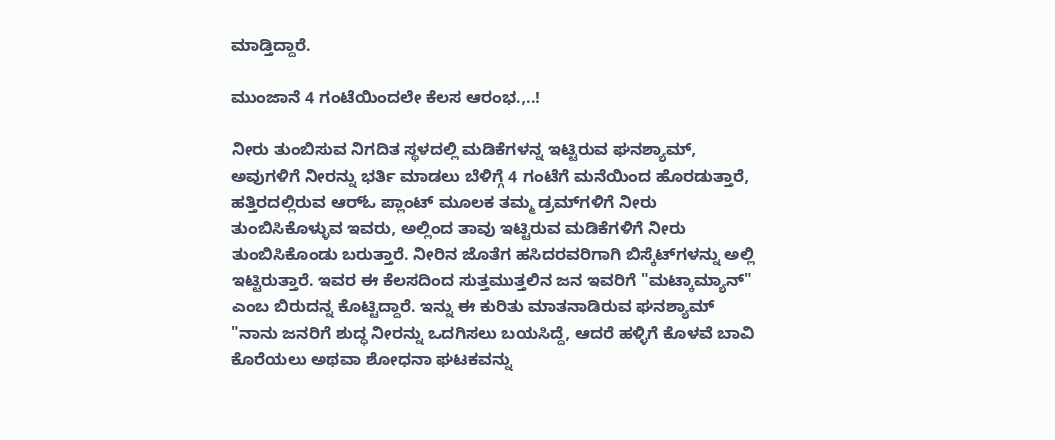ಮಾಡ್ತಿದ್ದಾರೆ.

ಮುಂಜಾನೆ 4 ಗಂಟೆಯಿಂದಲೇ ಕೆಲಸ ಆರಂಭ.,..!

ನೀರು ತುಂಬಿಸುವ ನಿಗದಿತ ಸ್ಥಳದಲ್ಲಿ ಮಡಿಕೆಗಳನ್ನ ಇಟ್ಟಿರುವ ಘನಶ್ಯಾಮ್‌, ಅವುಗಳಿಗೆ ನೀರನ್ನು ಭರ್ತಿ ಮಾಡಲು ಬೆಳಿಗ್ಗೆ 4 ಗಂಟೆಗೆ ಮನೆಯಿಂದ ಹೊರಡುತ್ತಾರೆ, ಹತ್ತಿರದಲ್ಲಿರುವ ಆರ್‌ಓ ಪ್ಲಾಂಟ್‌ ಮೂಲಕ ತಮ್ಮ ಡ್ರಮ್‌ಗಳಿಗೆ ನೀರು ತುಂಬಿಸಿಕೊಳ್ಳುವ ಇವರು, ಅಲ್ಲಿಂದ ತಾವು ಇಟ್ಟಿರುವ ಮಡಿಕೆಗಳಿಗೆ ನೀರು ತುಂಬಿಸಿಕೊಂಡು ಬರುತ್ತಾರೆ. ನೀರಿನ ಜೊತೆಗ ಹಸಿದರವರಿಗಾಗಿ ಬಿಸ್ಕೆಟ್‌ಗಳನ್ನು ಅಲ್ಲಿ ಇಟ್ಟಿರುತ್ತಾರೆ. ಇವರ ಈ ಕೆಲಸದಿಂದ ಸುತ್ತಮುತ್ತಲಿನ ಜನ ಇವರಿಗೆ "ಮಟ್ಕಾಮ್ಯಾನ್‌" ಎಂಬ ಬಿರುದನ್ನ ಕೊಟ್ಟಿದ್ದಾರೆ. ಇನ್ನು ಈ ಕುರಿತು ಮಾತನಾಡಿರುವ ಘನಶ್ಯಾಮ್‌  "ನಾನು ಜನರಿಗೆ ಶುದ್ಧ ನೀರನ್ನು ಒದಗಿಸಲು ಬಯಸಿದ್ದೆ, ಆದರೆ ಹಳ್ಳಿಗೆ ಕೊಳವೆ ಬಾವಿ ಕೊರೆಯಲು ಅಥವಾ ಶೋಧನಾ ಘಟಕವನ್ನು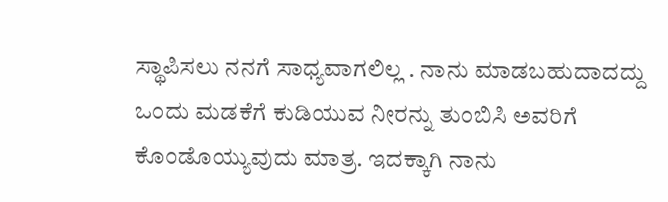ಸ್ಥಾಪಿಸಲು ನನಗೆ ಸಾಧ್ಯವಾಗಲಿಲ್ಲ . ನಾನು ಮಾಡಬಹುದಾದದ್ದು ಒಂದು ಮಡಕೆಗೆ ಕುಡಿಯುವ ನೀರನ್ನು ತುಂಬಿಸಿ ಅವರಿಗೆ ಕೊಂಡೊಯ್ಯುವುದು ಮಾತ್ರ. ಇದಕ್ಕಾಗಿ ನಾನು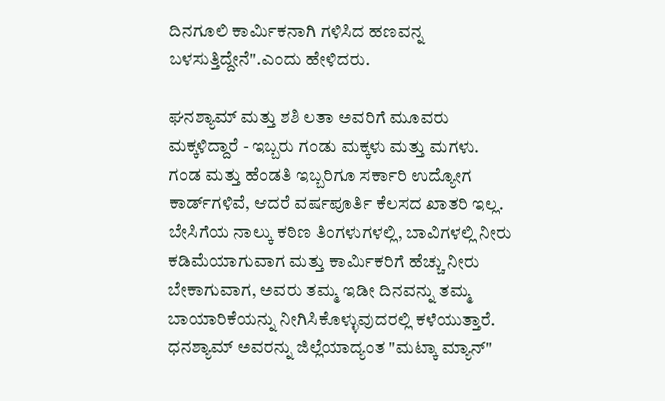ದಿನಗೂಲಿ ಕಾರ್ಮಿಕನಾಗಿ ಗಳಿಸಿದ ಹಣವನ್ನ ಬಳಸುತ್ತಿದ್ದೇನೆ".ಎಂದು ಹೇಳಿದರು.

ಘನಶ್ಯಾಮ್ ಮತ್ತು ಶಶಿ ಲತಾ ಅವರಿಗೆ ಮೂವರು ಮಕ್ಕಳಿದ್ದಾರೆ - ಇಬ್ಬರು ಗಂಡು ಮಕ್ಕಳು ಮತ್ತು ಮಗಳು. ಗಂಡ ಮತ್ತು ಹೆಂಡತಿ ಇಬ್ಬರಿಗೂ ಸರ್ಕಾರಿ ಉದ್ಯೋಗ ಕಾರ್ಡ್‌ಗಳಿವೆ, ಆದರೆ ವರ್ಷಪೂರ್ತಿ ಕೆಲಸದ ಖಾತರಿ ಇಲ್ಲ. ಬೇಸಿಗೆಯ ನಾಲ್ಕು ಕಠಿಣ ತಿಂಗಳುಗಳಲ್ಲಿ, ಬಾವಿಗಳಲ್ಲಿ ನೀರು ಕಡಿಮೆಯಾಗುವಾಗ ಮತ್ತು ಕಾರ್ಮಿಕರಿಗೆ ಹೆಚ್ಚು ನೀರು ಬೇಕಾಗುವಾಗ, ಅವರು ತಮ್ಮ ಇಡೀ ದಿನವನ್ನು ತಮ್ಮ ಬಾಯಾರಿಕೆಯನ್ನು ನೀಗಿಸಿಕೊಳ್ಳುವುದರಲ್ಲಿ ಕಳೆಯುತ್ತಾರೆ. ಧನಶ್ಯಾಮ್ ಅವರನ್ನು ಜಿಲ್ಲೆಯಾದ್ಯಂತ "ಮಟ್ಕಾ ಮ್ಯಾನ್"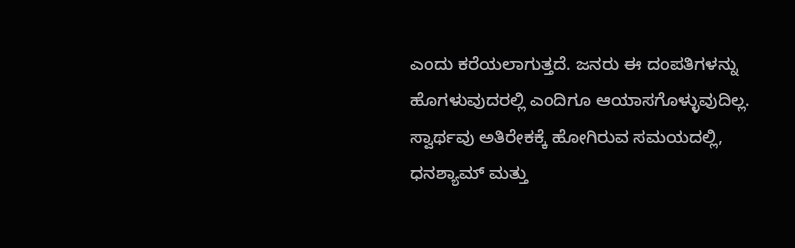ಎಂದು ಕರೆಯಲಾಗುತ್ತದೆ. ಜನರು ಈ ದಂಪತಿಗಳನ್ನು ಹೊಗಳುವುದರಲ್ಲಿ ಎಂದಿಗೂ ಆಯಾಸಗೊಳ್ಳುವುದಿಲ್ಲ. ಸ್ವಾರ್ಥವು ಅತಿರೇಕಕ್ಕೆ ಹೋಗಿರುವ ಸಮಯದಲ್ಲಿ, ಧನಶ್ಯಾಮ್ ಮತ್ತು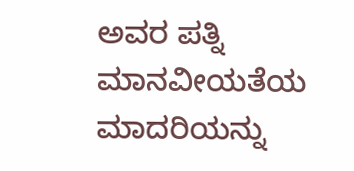ಅವರ ಪತ್ನಿ ಮಾನವೀಯತೆಯ ಮಾದರಿಯನ್ನು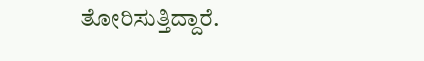ತೋರಿಸುತ್ತಿದ್ದಾರೆ.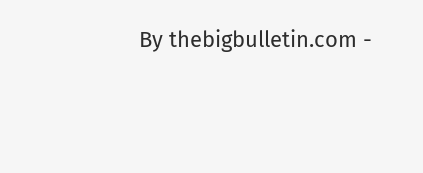By thebigbulletin.com -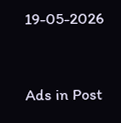19-05-2026


Ads in Post